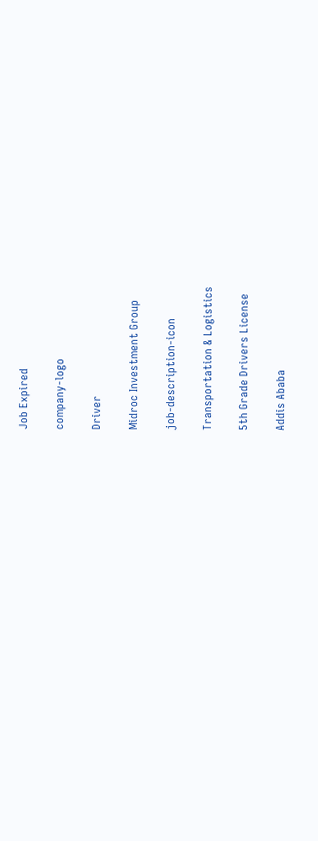Job Expired

company-logo

Driver

Midroc Investment Group

job-description-icon

Transportation & Logistics

5th Grade Drivers License

Addis Ababa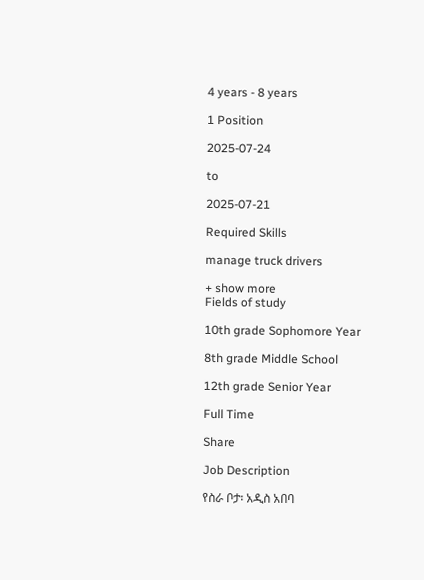4 years - 8 years

1 Position

2025-07-24

to

2025-07-21

Required Skills

manage truck drivers

+ show more
Fields of study

10th grade Sophomore Year

8th grade Middle School

12th grade Senior Year

Full Time

Share

Job Description

የስራ ቦታ፡ አዲስ አበባ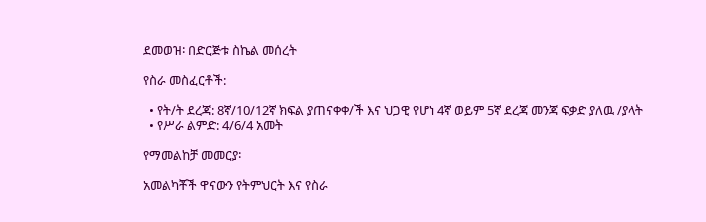ደመወዝ፡ በድርጅቱ ስኬል መሰረት

የስራ መስፈርቶች:

  • የት/ት ደረጃ: 8ኛ/10/12ኛ ክፍል ያጠናቀቀ/ች እና ህጋዊ የሆነ 4ኛ ወይም 5ኛ ደረጃ መንጃ ፍቃድ ያለዉ /ያላት
  • የሥራ ልምድ: 4/6/4 አመት

የማመልከቻ መመርያ፡

አመልካቾች ዋናውን የትምህርት እና የስራ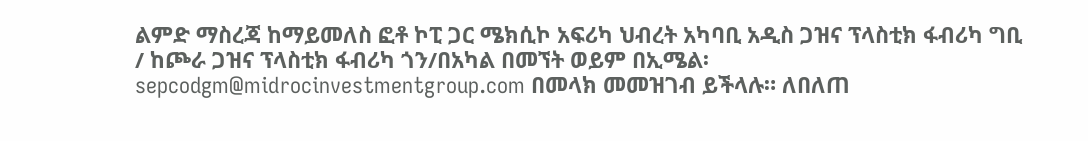ልምድ ማስረጃ ከማይመለስ ፎቶ ኮፒ ጋር ሜክሲኮ አፍሪካ ህብረት አካባቢ አዲስ ጋዝና ፕላስቲክ ፋብሪካ ግቢ / ከጮራ ጋዝና ፕላስቲክ ፋብሪካ ጎን/በአካል በመኘት ወይም በኢሜል፡ sepcodgm@midrocinvestmentgroup.com በመላክ መመዝገብ ይችላሉ። ለበለጠ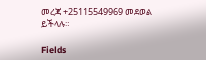መረጃ +25115549969 መደወል ይችላሉ።

Fields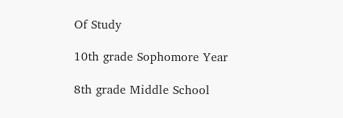Of Study

10th grade Sophomore Year

8th grade Middle School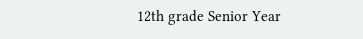12th grade Senior Year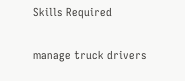Skills Required

manage truck drivers